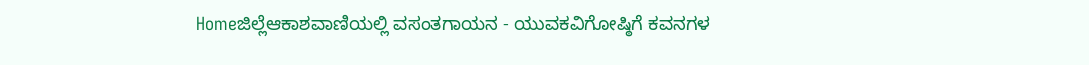Homeಜಿಲ್ಲೆಆಕಾಶವಾಣಿಯಲ್ಲಿ ವಸಂತಗಾಯನ - ಯುವಕವಿಗೋಷ್ಠಿಗೆ ಕವನಗಳ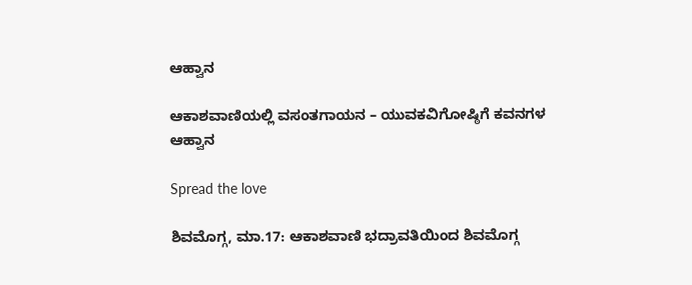ಆಹ್ವಾನ

ಆಕಾಶವಾಣಿಯಲ್ಲಿ ವಸಂತಗಾಯನ – ಯುವಕವಿಗೋಷ್ಠಿಗೆ ಕವನಗಳ ಆಹ್ವಾನ

Spread the love

ಶಿವಮೊಗ್ಗ, ಮಾ.17: ಆಕಾಶವಾಣಿ ಭದ್ರಾವತಿಯಿಂದ ಶಿವಮೊಗ್ಗ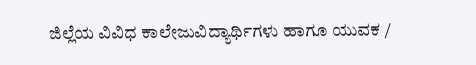ಜಿಲ್ಲೆಯ ವಿವಿಧ ಕಾಲೇಜುವಿದ್ಯಾರ್ಥಿಗಳು ಹಾಗೂ ಯುವಕ /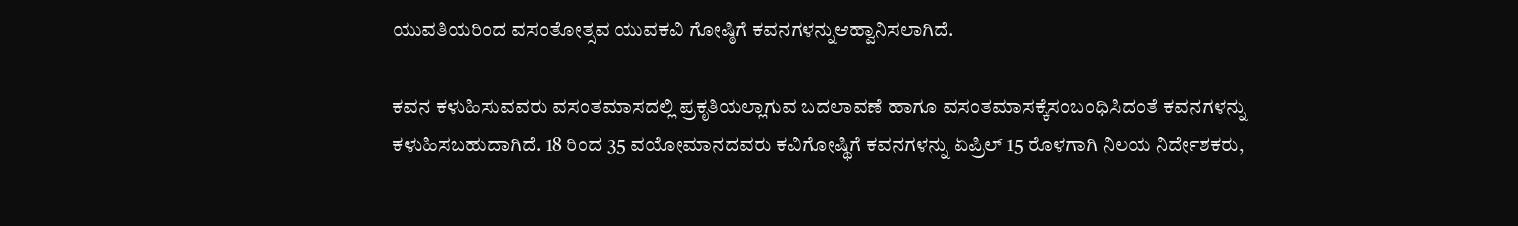ಯುವತಿಯರಿಂದ ವಸಂತೋತ್ಸವ ಯುವಕವಿ ಗೋಷ್ಠಿಗೆ ಕವನಗಳನ್ನುಆಹ್ವಾನಿಸಲಾಗಿದೆ.

ಕವನ ಕಳುಹಿಸುವವರು ವಸಂತಮಾಸದಲ್ಲಿ ಪ್ರಕೃತಿಯಲ್ಲಾಗುವ ಬದಲಾವಣೆ ಹಾಗೂ ವಸಂತಮಾಸಕ್ಕೆಸಂಬಂಧಿಸಿದಂತೆ ಕವನಗಳನ್ನು ಕಳುಹಿಸಬಹುದಾಗಿದೆ. 18 ರಿಂದ 35 ವಯೋಮಾನದವರು ಕವಿಗೋಷ್ಥಿಗೆ ಕವನಗಳನ್ನು ಏಪ್ರಿಲ್ 15 ರೊಳಗಾಗಿ ನಿಲಯ ನಿರ್ದೇಶಕರು,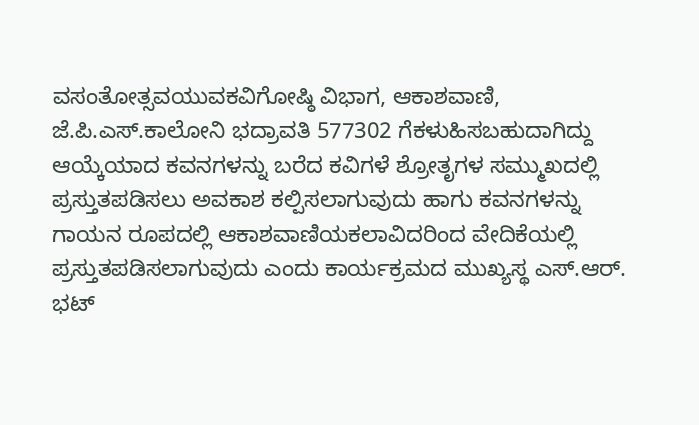ವಸಂತೋತ್ಸವಯುವಕವಿಗೋಷ್ಠಿ ವಿಭಾಗ, ಆಕಾಶವಾಣಿ, ಜೆ.ಪಿ.ಎಸ್.ಕಾಲೋನಿ ಭದ್ರಾವತಿ 577302 ಗೆಕಳುಹಿಸಬಹುದಾಗಿದ್ದು ಆಯ್ಕೆಯಾದ ಕವನಗಳನ್ನು ಬರೆದ ಕವಿಗಳೆ ಶ್ರೋತೃಗಳ ಸಮ್ಮುಖದಲ್ಲಿ ಪ್ರಸ್ತುತಪಡಿಸಲು ಅವಕಾಶ ಕಲ್ಪಿಸಲಾಗುವುದು ಹಾಗು ಕವನಗಳನ್ನು ಗಾಯನ ರೂಪದಲ್ಲಿ ಆಕಾಶವಾಣಿಯಕಲಾವಿದರಿಂದ ವೇದಿಕೆಯಲ್ಲಿ ಪ್ರಸ್ತುತಪಡಿಸಲಾಗುವುದು ಎಂದು ಕಾರ್ಯಕ್ರಮದ ಮುಖ್ಯಸ್ಥ ಎಸ್.ಆರ್. ಭಟ್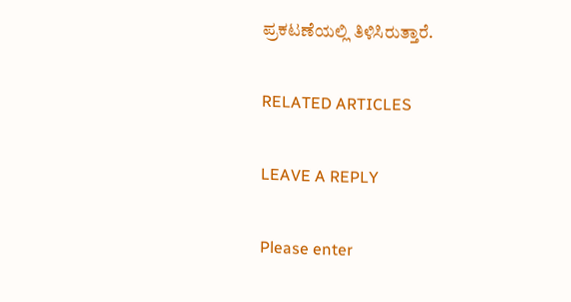ಪ್ರಕಟಣೆಯಲ್ಲಿ ತಿಳಿಸಿರುತ್ತಾರೆ.

RELATED ARTICLES

LEAVE A REPLY

Please enter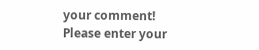your comment!
Please enter your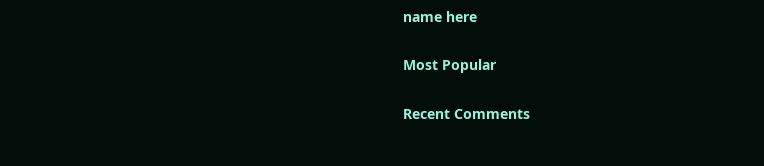name here

Most Popular

Recent Comments